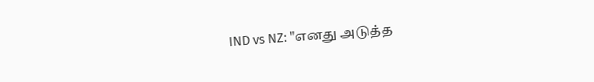IND vs NZ: "எனது அடுத்த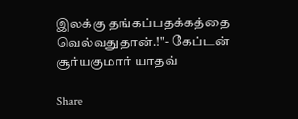இலக்கு தங்கப்பதக்கத்தை வெல்வதுதான்.!"- கேப்டன் சூர்யகுமார் யாதவ்

Share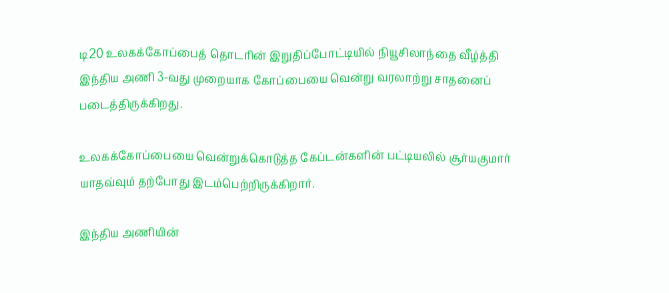டி20 உலகக்கோப்பைத் தொடரின் இறுதிப்போட்டியில் நியூசிலாந்தை வீழ்த்தி இந்திய அணி 3-வது முறையாக கோப்பையை வென்று வரலாற்று சாதனைப் படைத்திருக்கிறது.

உலகக்கோப்பையை வென்றுக்கொடுத்த கேப்டன்களின் பட்டியலில் சூர்யகுமார் யாதவ்வும் தற்போது இடம்பெற்றிருக்கிறார்.

இந்திய அணியின்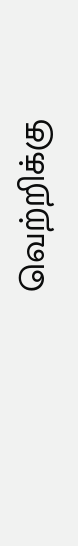வெற்றிக்கு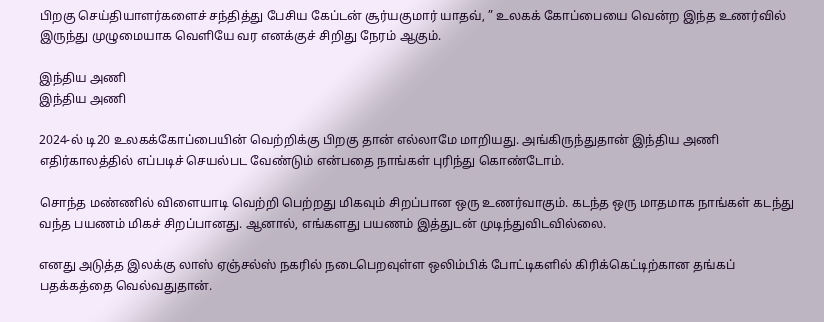பிறகு செய்தியாளர்களைச் சந்தித்து பேசிய கேப்டன் சூர்யகுமார் யாதவ், ” உலகக் கோப்பையை வென்ற இந்த உணர்வில் இருந்து முழுமையாக வெளியே வர எனக்குச் சிறிது நேரம் ஆகும்.

இந்திய அணி
இந்திய அணி

2024-ல் டி20 உலகக்கோப்பையின் வெற்றிக்கு பிறகு தான் எல்லாமே மாறியது. அங்கிருந்துதான் இந்திய அணி எதிர்காலத்தில் எப்படிச் செயல்பட வேண்டும் என்பதை நாங்கள் புரிந்து கொண்டோம்.

சொந்த மண்ணில் விளையாடி வெற்றி பெற்றது மிகவும் சிறப்பான ஒரு உணர்வாகும். கடந்த ஒரு மாதமாக நாங்கள் கடந்து வந்த பயணம் மிகச் சிறப்பானது. ஆனால், எங்களது பயணம் இத்துடன் முடிந்துவிடவில்லை.

எனது அடுத்த இலக்கு லாஸ் ஏஞ்சல்ஸ் நகரில் நடைபெறவுள்ள ஒலிம்பிக் போட்டிகளில் கிரிக்கெட்டிற்கான தங்கப் பதக்கத்தை வெல்வதுதான்.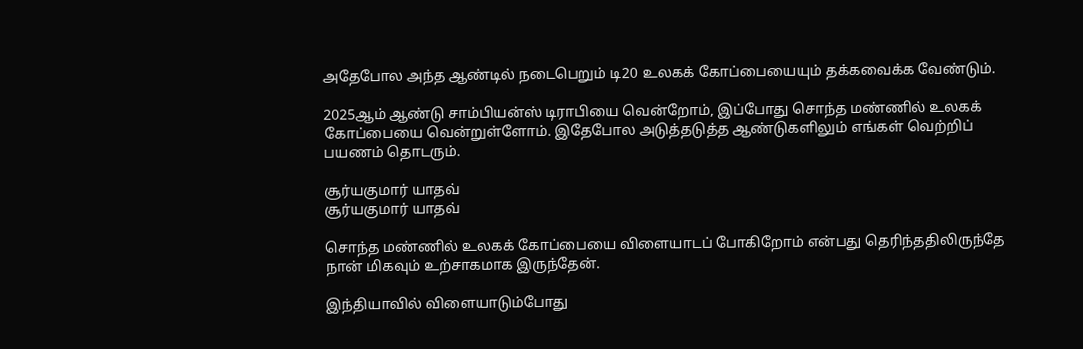அதேபோல அந்த ஆண்டில் நடைபெறும் டி20 உலகக் கோப்பையையும் தக்கவைக்க வேண்டும்.

2025ஆம் ஆண்டு சாம்பியன்ஸ் டிராபியை வென்றோம், இப்போது சொந்த மண்ணில் உலகக் கோப்பையை வென்றுள்ளோம். இதேபோல அடுத்தடுத்த ஆண்டுகளிலும் எங்கள் வெற்றிப் பயணம் தொடரும்.

சூர்யகுமார் யாதவ்
சூர்யகுமார் யாதவ்

சொந்த மண்ணில் உலகக் கோப்பையை விளையாடப் போகிறோம் என்பது தெரிந்ததிலிருந்தே நான் மிகவும் உற்சாகமாக இருந்தேன்.

இந்தியாவில் விளையாடும்போது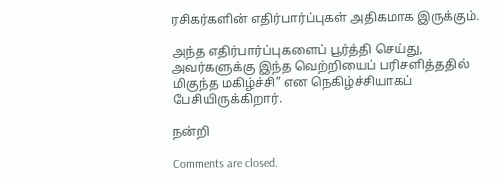ரசிகர்களின் எதிர்பார்ப்புகள் அதிகமாக இருக்கும்.

அந்த எதிர்பார்ப்புகளைப் பூர்த்தி செய்து, அவர்களுக்கு இந்த வெற்றியைப் பரிசளித்ததில் மிகுந்த மகிழ்ச்சி” என நெகிழ்ச்சியாகப் பேசியிருக்கிறார்.

நன்றி

Comments are closed.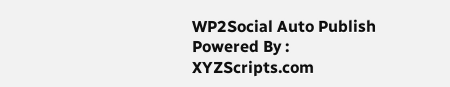WP2Social Auto Publish Powered By : XYZScripts.com